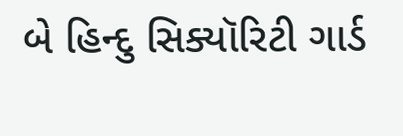બે હિન્દુ સિક્યૉરિટી ગાર્ડ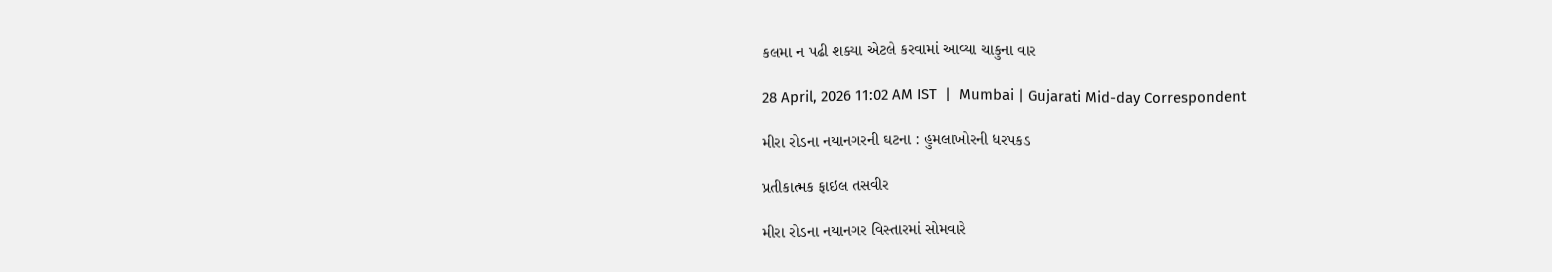કલમા ન પઢી શક્યા એટલે કરવામાં આવ્યા ચાકુના વાર

28 April, 2026 11:02 AM IST  |  Mumbai | Gujarati Mid-day Correspondent

મીરા રોડના નયાનગરની ઘટના : હુમલાખોરની ધરપકડ

પ્રતીકાત્મક ફાઇલ તસવીર

મીરા રોડના નયાનગર વિસ્તારમાં સોમવારે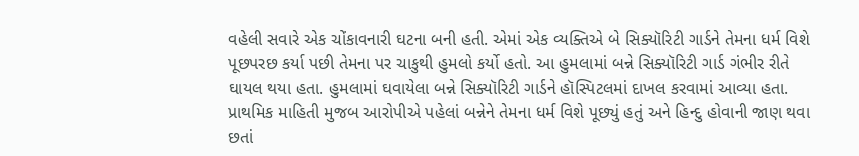વહેલી સવારે એક ચોંકાવનારી ઘટના બની હતી. એમાં એક વ્યક્તિએ બે સિક્યૉરિટી ગાર્ડને તેમના ધર્મ વિશે પૂછપરછ કર્યા પછી તેમના પર ચાકુથી હુમલો કર્યો હતો. આ હુમલામાં બન્ને સિક્યૉરિટી ગાર્ડ ગંભીર રીતે ઘાયલ થયા હતા. હુમલામાં ઘવાયેલા બન્ને સિક્યૉરિટી ગાર્ડને હૉસ્પિટલમાં દાખલ કરવામાં આવ્યા હતા. પ્રાથમિક માહિતી મુજબ આરોપીએ પહેલાં બન્નેને તેમના ધર્મ વિશે પૂછ્યું હતું અને હિન્દુ હોવાની જાણ થવા છતાં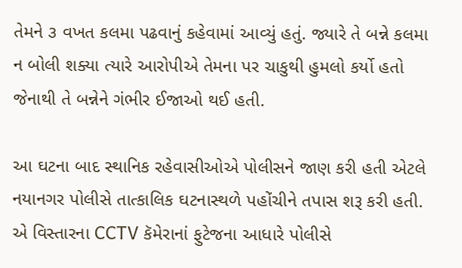તેમને ૩ વખત કલમા પઢવાનું કહેવામાં આવ્યું હતું. જ્યારે તે બન્ને કલમા ન બોલી શક્યા ત્યારે આરોપીએ તેમના પર ચાકુથી હુમલો કર્યો હતો જેનાથી તે બન્નેને ગંભીર ઈજાઓ થઈ હતી.

આ ઘટના બાદ સ્થાનિક રહેવાસીઓએ પોલીસને જાણ કરી હતી એટલે નયાનગર પોલીસે તાત્કાલિક ઘટનાસ્થળે પહોંચીને તપાસ શરૂ કરી હતી. એ વિસ્તારના CCTV કૅમેરાનાં ફુટેજના આધારે પોલીસે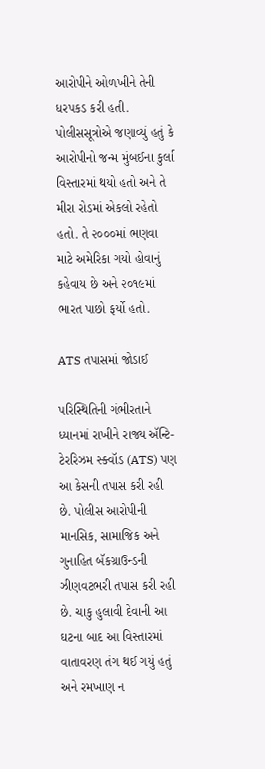આરોપીને ઓળખીને તેની ધરપકડ કરી હતી. પોલીસસૂત્રોએ જણાવ્યું હતું કે આરોપીનો જન્મ મુંબઈના કુર્લા વિસ્તારમાં થયો હતો અને તે મીરા રોડમાં એકલો રહેતો હતો. તે ૨૦૦૦માં ભણવા માટે અમેરિકા ગયો હોવાનું કહેવાય છે અને ૨૦૧૯માં ભારત પાછો ફર્યો હતો.

ATS તપાસમાં જોડાઈ

પરિસ્થિતિની ગંભીરતાને ધ્યાનમાં રાખીને રાજ્ય ઍન્ટિ-ટેરરિઝમ સ્ક્વૉડ (ATS) પણ આ કેસની તપાસ કરી રહી છે. પોલીસ આરોપીની માનસિક, સામાજિક અને ગુનાહિત બૅકગ્રાઉન્ડની ઝીણવટભરી તપાસ કરી રહી છે. ચાકુ હુલાવી દેવાની આ ઘટના બાદ આ વિસ્તારમાં વાતાવરણ તંગ થઈ ગયું હતું અને રમખાણ ન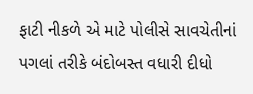ફાટી નીકળે એ માટે પોલીસે સાવચેતીનાં પગલાં તરીકે બંદોબસ્ત વધારી દીધો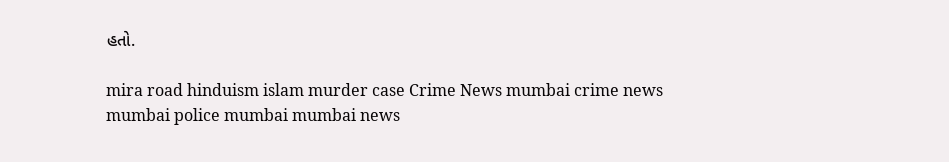હતો.

mira road hinduism islam murder case Crime News mumbai crime news mumbai police mumbai mumbai news